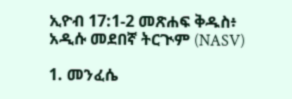ኢዮብ 17:1-2 መጽሐፍ ቅዱስ፥ አዲሱ መደበኛ ትርጒም (NASV)

1. መንፈሴ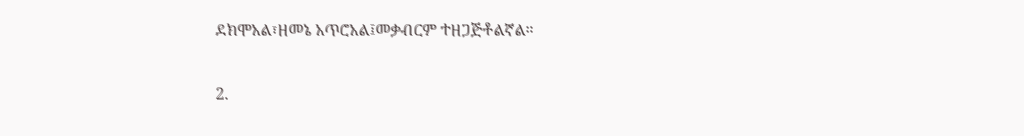ደክሞአል፣ዘመኔ አጥሮአል፤መቃብርም ተዘጋጅቶልኛል።

2.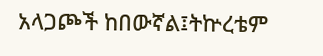አላጋጮች ከበውኛል፤ትኵረቴም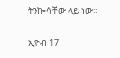ትንኰሳቸው ላይ ነው።

ኢዮብ 17